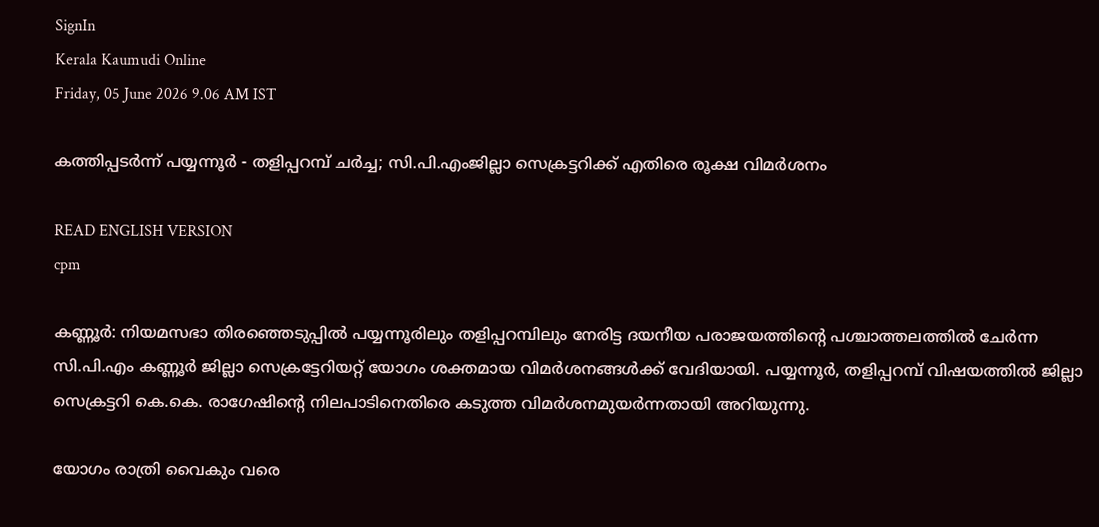SignIn
Kerala Kaumudi Online
Friday, 05 June 2026 9.06 AM IST

കത്തിപ്പടർന്ന് പയ്യന്നൂർ - തളിപ്പറമ്പ് ചർച്ച; സി.പി.എംജില്ലാ സെക്രട്ടറിക്ക് എതിരെ രൂക്ഷ വിമർശനം

READ ENGLISH VERSION
cpm

കണ്ണൂർ: നിയമസഭാ തിരഞ്ഞെടുപ്പിൽ പയ്യന്നൂരിലും തളിപ്പറമ്പിലും നേരിട്ട ദയനീയ പരാജയത്തിന്റെ പശ്ചാത്തലത്തിൽ ചേർന്ന സി.പി.എം കണ്ണൂർ ജില്ലാ സെക്രട്ടേറിയറ്റ് യോഗം ശക്തമായ വിമർശനങ്ങൾക്ക് വേദിയായി. പയ്യന്നൂർ, തളിപ്പറമ്പ് വിഷയത്തിൽ ജില്ലാ സെക്രട്ടറി കെ.കെ. രാഗേഷിന്റെ നിലപാടിനെതിരെ കടുത്ത വിമർശനമുയർന്നതായി അറിയുന്നു.

യോഗം രാത്രി വൈകും വരെ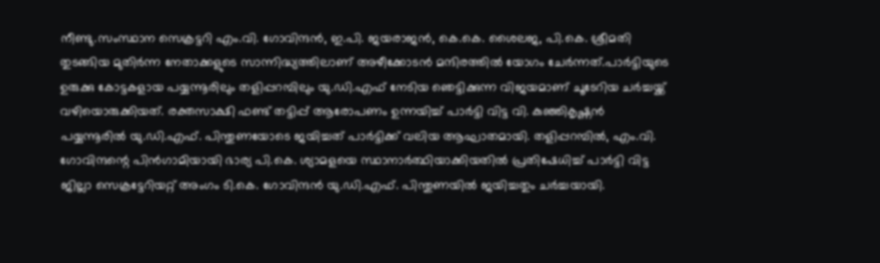നീണ്ടു.സംസ്ഥാന സെക്രട്ടറി എം.വി. ഗോവിന്ദൻ, ഇ.പി. ജയരാജൻ, കെ.കെ. ശൈലജ, പി.കെ. ശ്രീമതി തുടങ്ങിയ മുതിർന്ന നേതാക്കളുടെ സാന്നിദ്ധ്യത്തിലാണ് അഴീക്കോടൻ മന്ദിരത്തിൽ യോഗം ചേർന്നത്.പാർട്ടിയുടെ ഉരുക്കു കോട്ടകളായ പയ്യന്നൂരിലും തളിപ്പറമ്പിലും യു.ഡി.എഫ് നേടിയ ഞെട്ടിക്കുന്ന വിജയമാണ് ചൂടേറിയ ചർച്ചയ്ക്ക് വഴിയൊരുക്കിയത്. രക്തസാക്ഷി ഫണ്ട് തട്ടിപ്പ് ആരോപണം ഉന്നയിച്ച് പാർട്ടി വിട്ട വി. കുഞ്ഞികൃഷ്ണൻ പയ്യന്നൂരിൽ യു.ഡി.എഫ്. പിന്തുണയോടെ ജയിച്ചത് പാർട്ടിക്ക് വലിയ ആഘാതമായി. തളിപ്പറമ്പിൽ, എം.വി. ഗോവിന്ദന്റെ പിൻഗാമിയായി ഭാര്യ പി.കെ. ശ്യാമളയെ സ്ഥാനാർത്ഥിയാക്കിയതിൽ പ്രതിഷേധിച്ച് പാർട്ടി വിട്ട ജില്ലാ സെക്രട്ടേറിയറ്റ് അംഗം ടി.കെ. ഗോവിന്ദൻ യു.ഡി.എഫ്. പിന്തുണയിൽ ജയിച്ചതും ചർച്ചയായി.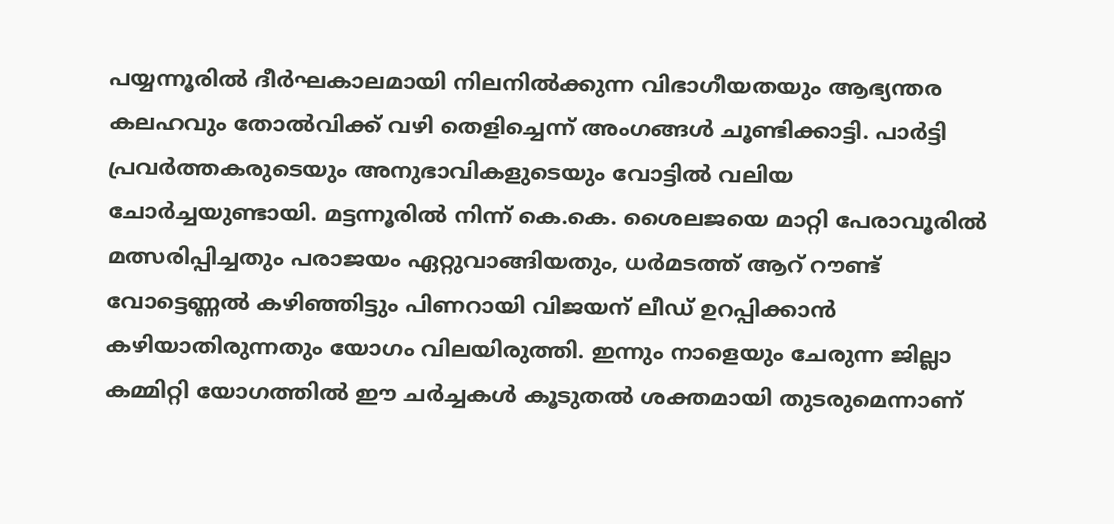പയ്യന്നൂരിൽ ദീർഘകാലമായി നിലനിൽക്കുന്ന വിഭാഗീയതയും ആഭ്യന്തര കലഹവും തോൽവിക്ക് വഴി തെളിച്ചെന്ന് അംഗങ്ങൾ ചൂണ്ടിക്കാട്ടി. പാർട്ടി പ്രവർത്തകരുടെയും അനുഭാവികളുടെയും വോട്ടിൽ വലിയ ചോർച്ചയുണ്ടായി. മട്ടന്നൂരിൽ നിന്ന് കെ.കെ. ശൈലജയെ മാറ്റി പേരാവൂരിൽ മത്സരിപ്പിച്ചതും പരാജയം ഏറ്റുവാങ്ങിയതും, ധർമടത്ത് ആറ് റൗണ്ട് വോട്ടെണ്ണൽ കഴിഞ്ഞിട്ടും പിണറായി വിജയന് ലീഡ് ഉറപ്പിക്കാൻ കഴിയാതിരുന്നതും യോഗം വിലയിരുത്തി. ഇന്നും നാളെയും ചേരുന്ന ജില്ലാ കമ്മിറ്റി യോഗത്തിൽ ഈ ചർച്ചകൾ കൂടുതൽ ശക്തമായി തുടരുമെന്നാണ്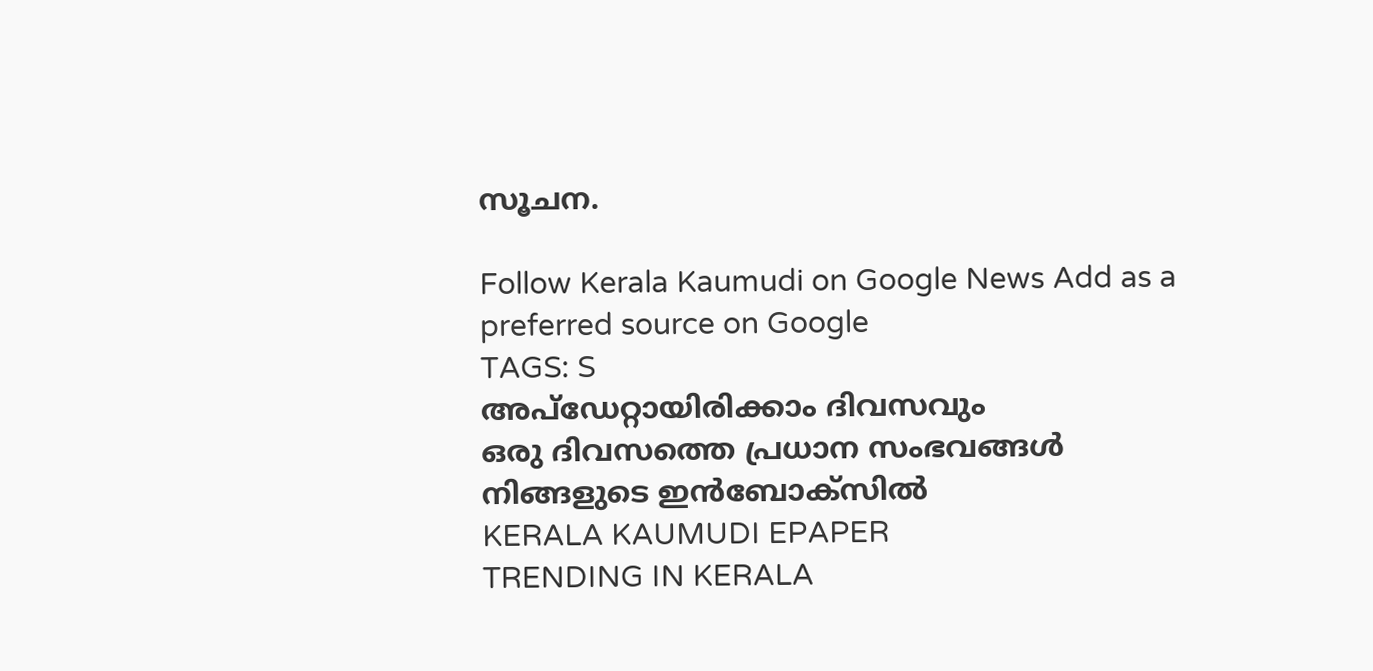സൂചന.

Follow Kerala Kaumudi on Google News Add as a preferred source on Google
TAGS: S
അപ്ഡേറ്റായിരിക്കാം ദിവസവും
ഒരു ദിവസത്തെ പ്രധാന സംഭവങ്ങൾ നിങ്ങളുടെ ഇൻബോക്സിൽ
KERALA KAUMUDI EPAPER
TRENDING IN KERALA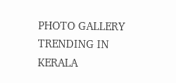PHOTO GALLERY
TRENDING IN KERALA